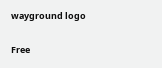wayground logo

Free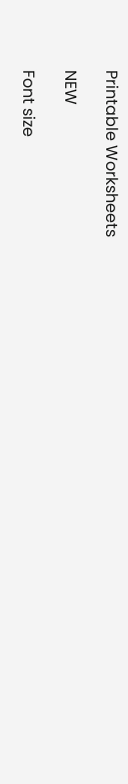Printable Worksheets

NEW

Font size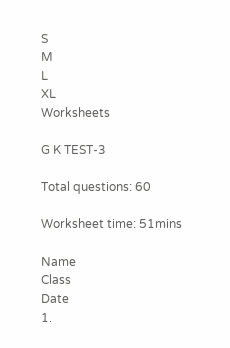S
M
L
XL
Worksheets

G K TEST-3

Total questions: 60

Worksheet time: 51mins

Name
Class
Date
1.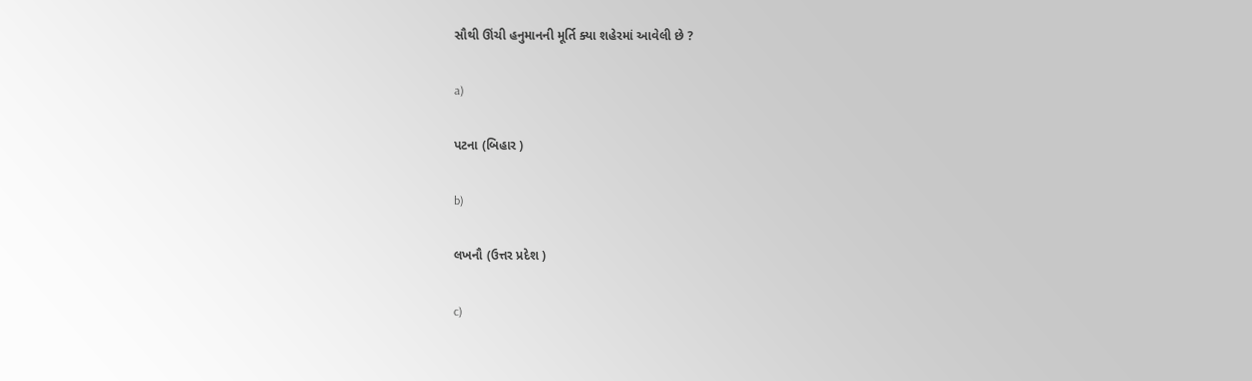સૌથી ઊંચી હનુમાનની મૂર્તિ ક્યા શહેરમાં આવેલી છે ?

a)

પટના (બિહાર )

b)

લખનૌ (ઉત્તર પ્રદેશ )

c)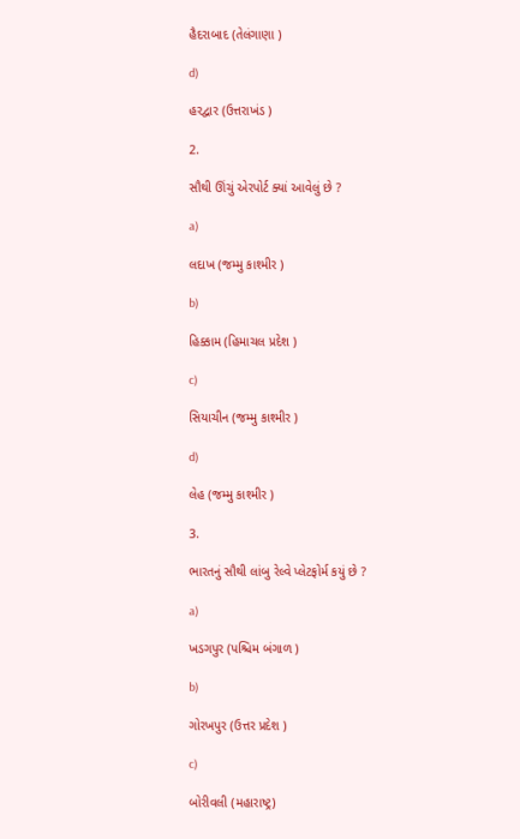હૈદરાબાદ (તેલંગાણા )

d)

હરદ્વાર (ઉત્તરાખંડ )

2.

સૌથી ઊંચું એરપોર્ટ ક્યાં આવેલું છે ?

a)

લદાખ (જમ્મુ કાશ્મીર )

b)

હિક્કામ (હિમાચલ પ્રદેશ )

c)

સિયાચીન (જમ્મુ કાશ્મીર )

d)

લેહ (જમ્મુ કાશ્મીર )

3.

ભારતનું સૌથી લાંબુ રેલ્વે પ્લેટફોર્મ કયું છે ?

a)

ખડગપુર (પશ્ચિમ બંગાળ )

b)

ગોરખપુર (ઉત્તર પ્રદેશ )

c)

બોરીવલી (મહારાષ્ટ્ર)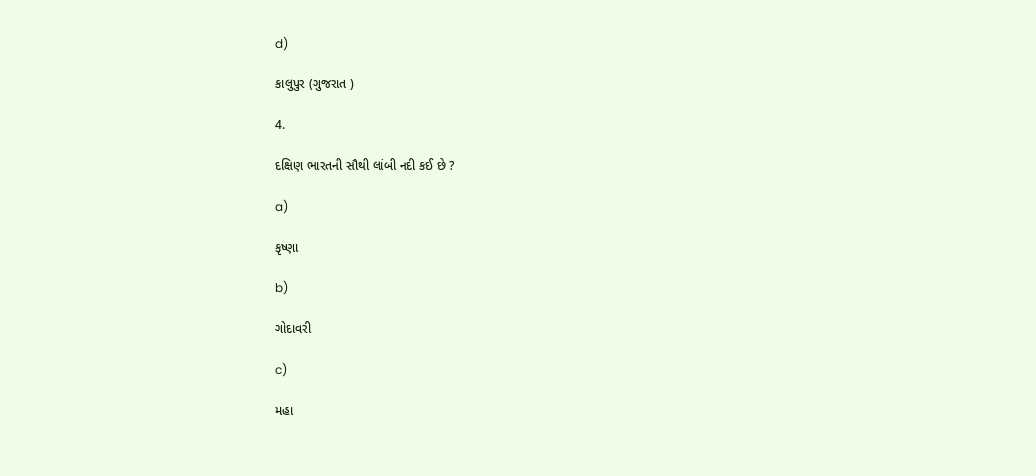d)

કાલુપુર (ગુજરાત )

4.

દક્ષિણ ભારતની સૌથી લાંબી નદી કઈ છે ?

a)

કૃષ્ણા

b)

ગોદાવરી

c)

મહા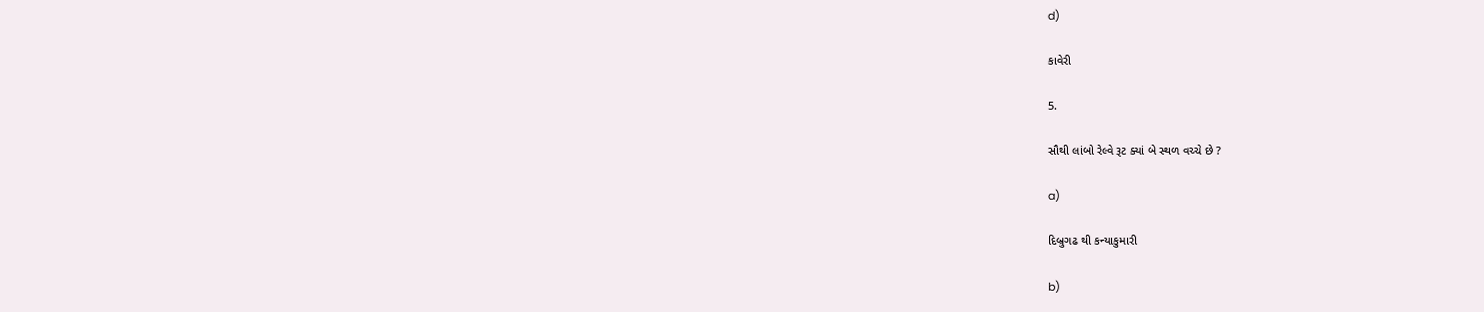d)

કાવેરી

5.

સૌથી લાંબો રેલ્વે રૂટ ક્યાં બે સ્થળ વચ્ચે છે ?

a)

દિબ્રુગઢ થી કન્યાકુમારી

b)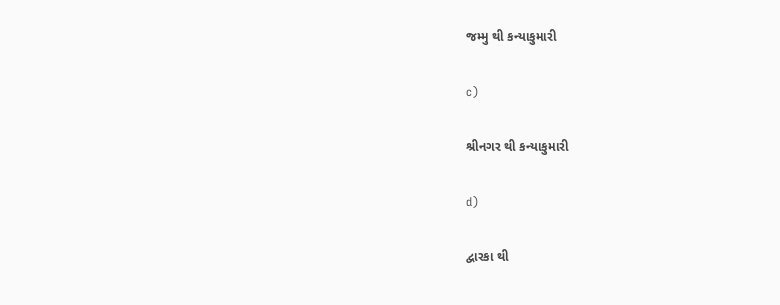જમ્મુ થી કન્યાકુમારી

c)

શ્રીનગર થી કન્યાકુમારી

d)

દ્વારકા થી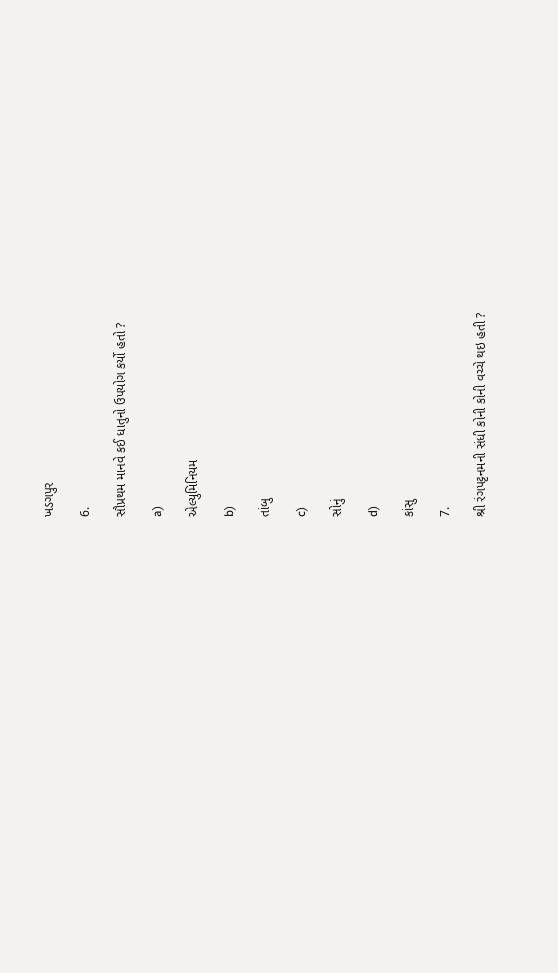ખડગપુર

6.

સૌપ્રથમ માનવે કઈ ધાતુનો ઉપયોગ કર્યો હતો ?

a)

એલ્યુમિનિયમ

b)

તાંબુ

c)

સોનું

d)

કાંસુ

7.

શ્રી રંગપટ્ટનમની સંધી કોની કોની વચ્ચે થઇ હતી ?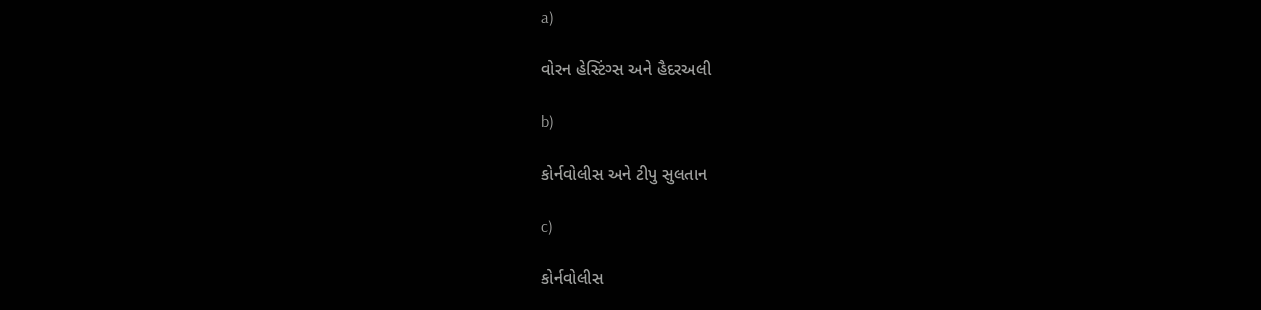a)

વોરન હેસ્ટિંગ્સ અને હૈદરઅલી

b)

કોર્નવોલીસ અને ટીપુ સુલતાન

c)

કોર્નવોલીસ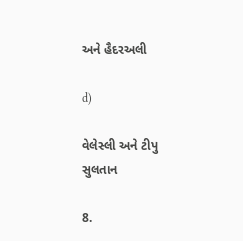અને હૈદરઅલી

d)

વેલેસ્લી અને ટીપુ સુલતાન

8.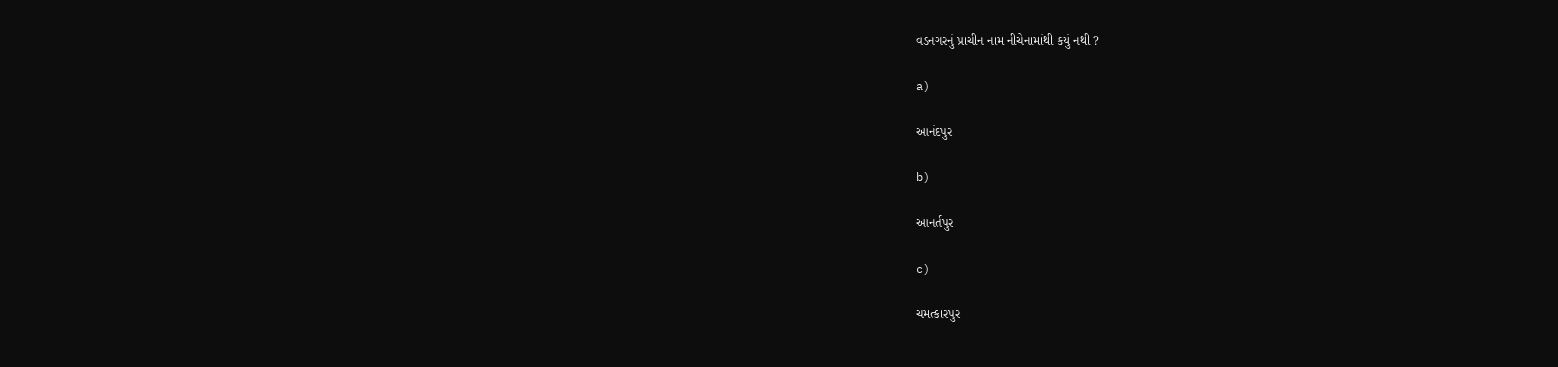વડનગરનું પ્રાચીન નામ નીચેનામાંથી કયું નથી ?

a)

આનંદપુર

b)

આનર્તપુર

c)

ચમત્કારપુર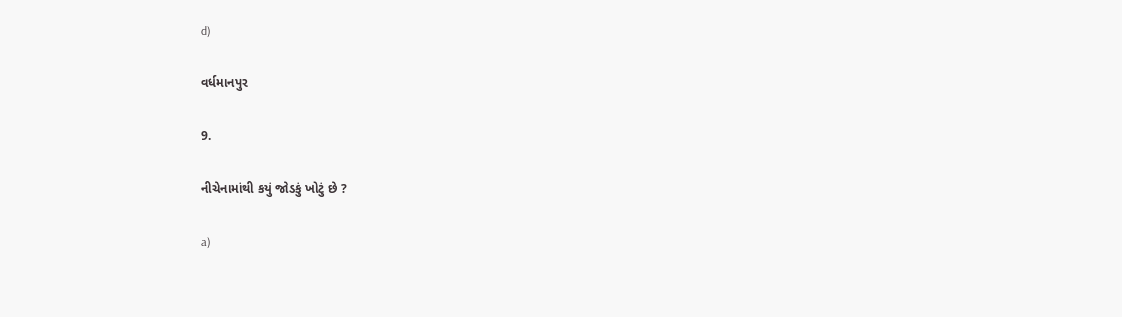d)

વર્ધમાનપુર

9.

નીચેનામાંથી કયું જોડકું ખોટું છે ?

a)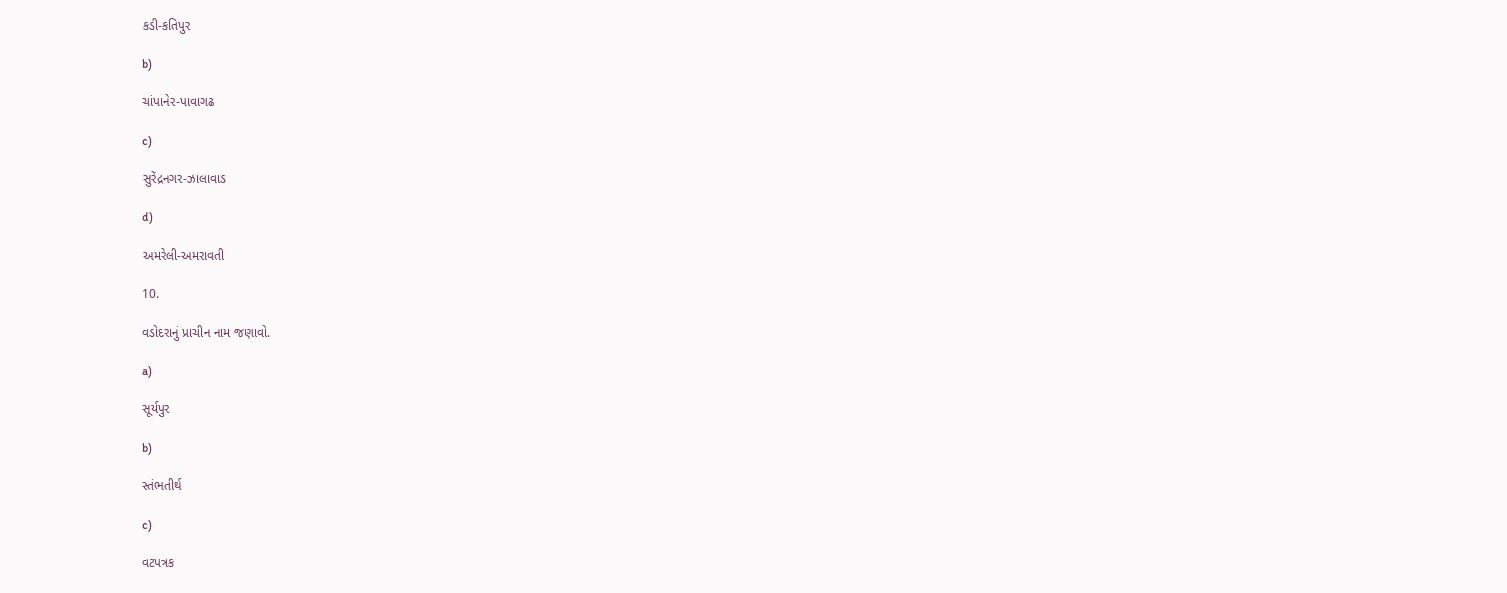કડી-કતિપુર

b)

ચાંપાનેર-પાવાગઢ

c)

સુરેંદ્રનગર-ઝાલાવાડ

d)

અમરેલી-અમરાવતી

10.

વડોદરાનું પ્રાચીન નામ જણાવો.

a)

સૂર્યપુર

b)

સ્તંભતીર્થ

c)

વટપત્રક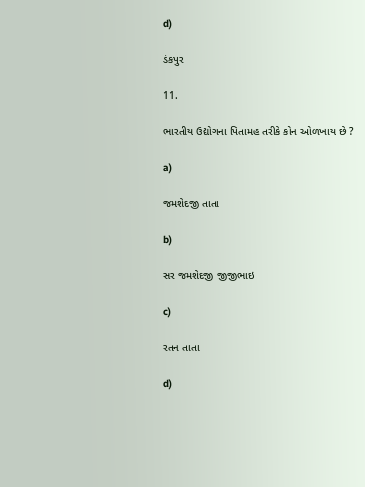d)

ડંકપુર

11.

ભારતીય ઉદ્યોગના પિતામહ તરીકે કોન ઓળખાય છે ?

a)

જમશેદજી તાતા

b)

સર જમશેદજી જીજીભાઇ

c)

રતન તાતા

d)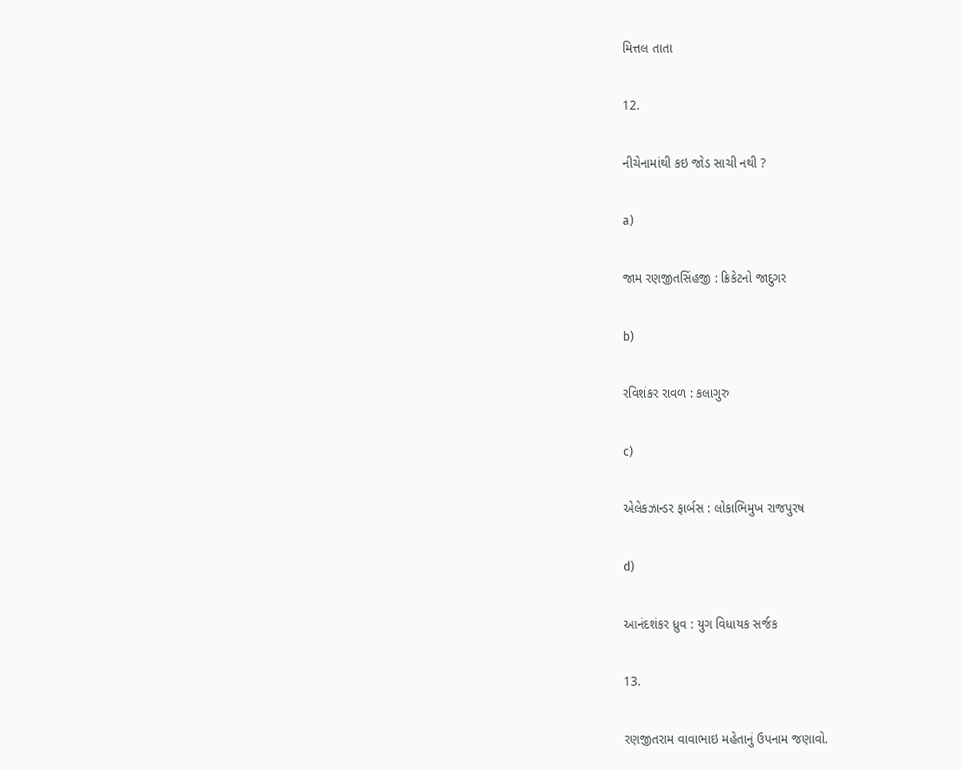મિત્તલ તાતા

12.

નીચેનામાંથી કઇ જોડ સાચી નથી ?

a)

જામ રણજીતસિંહજી : ક્રિકેટનો જાદુગર

b)

રવિશંકર રાવળ : કલાગુરુ

c)

એલેકઝાન્ડર ફાર્બસ : લોકાભિમુખ રાજપુરષ

d)

આનંદશંકર ધ્રુવ : યુગ વિધાયક સર્જક

13.

રણજીતરામ વાવાભાઇ મહેતાનું ઉપનામ જણાવો.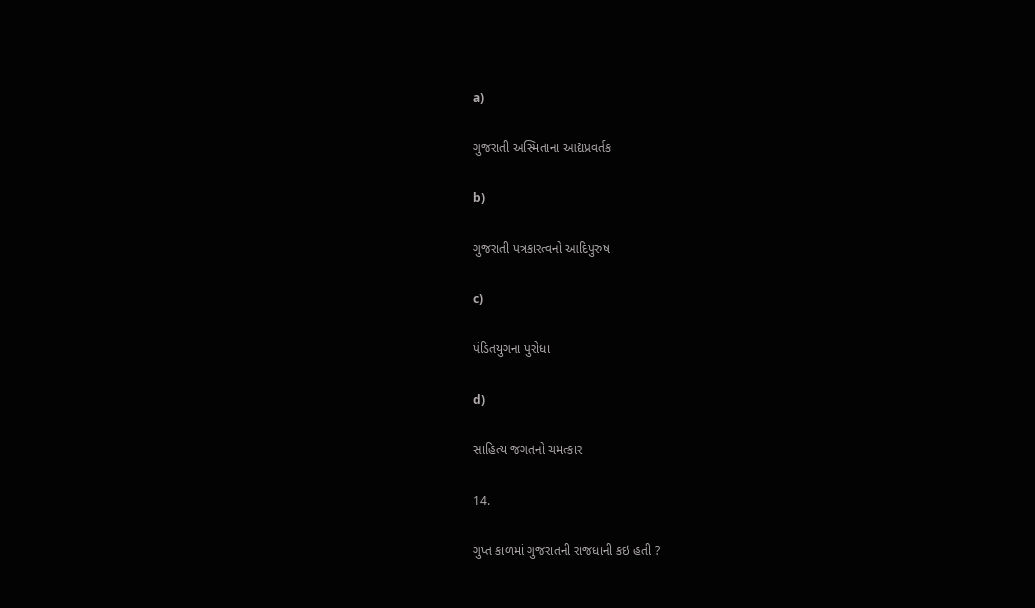a)

ગુજરાતી અસ્મિતાના આદ્યપ્રવર્તક

b)

ગુજરાતી પત્રકારત્વનો આદિપુરુષ

c)

પંડિતયુગના પુરોધા

d)

સાહિત્ય જગતનો ચમત્કાર

14.

ગુપ્ત કાળમાં ગુજરાતની રાજધાની કઇ હતી ?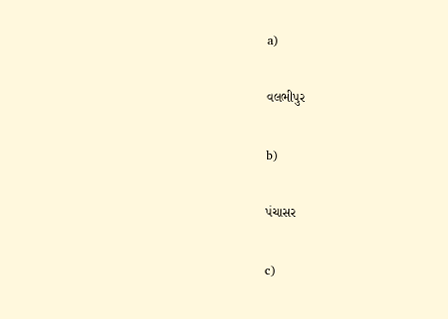a)

વલભીપુર

b)

પંચાસર

c)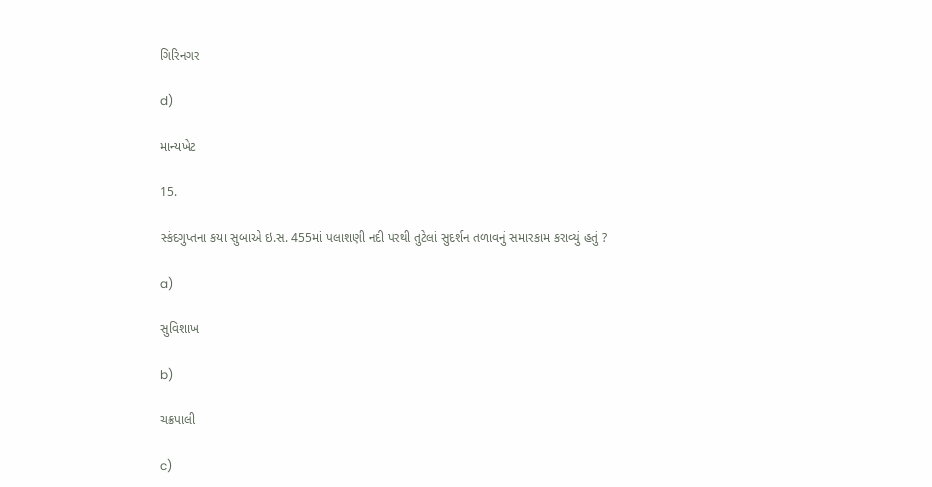ગિરિનગર

d)

માન્યખેટ

15.

સ્કંદગુપ્તના કયા સુબાએ ઇ.સ. 455માં પલાશણી નદી પરથી તુટેલાં સુદર્શન તળાવનું સમારકામ કરાવ્યું હતું ?

a)

સુવિશાખ

b)

ચક્રપાલી

c)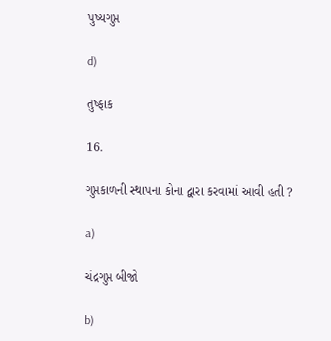પુષ્યગુપ્ત

d)

તુષ્ફાક

16.

ગુપ્તકાળની સ્થાપના કોના દ્વારા કરવામાં આવી હતી ?

a)

ચંદ્રગુપ્ત બીજો

b)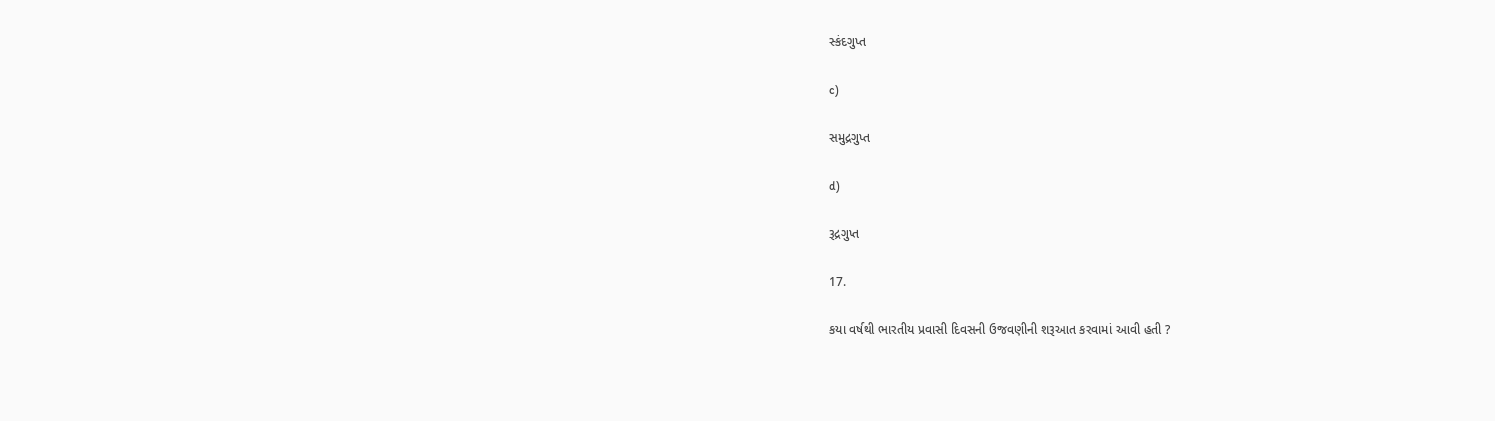સ્કંદગુપ્ત

c)

સમુદ્રગુપ્ત

d)

રૂદ્રગુપ્ત

17.

કયા વર્ષથી ભારતીય પ્રવાસી દિવસની ઉજવણીની શરૂઆત કરવામાં આવી હતી ?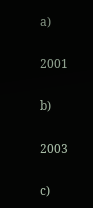a)

2001

b)

2003

c)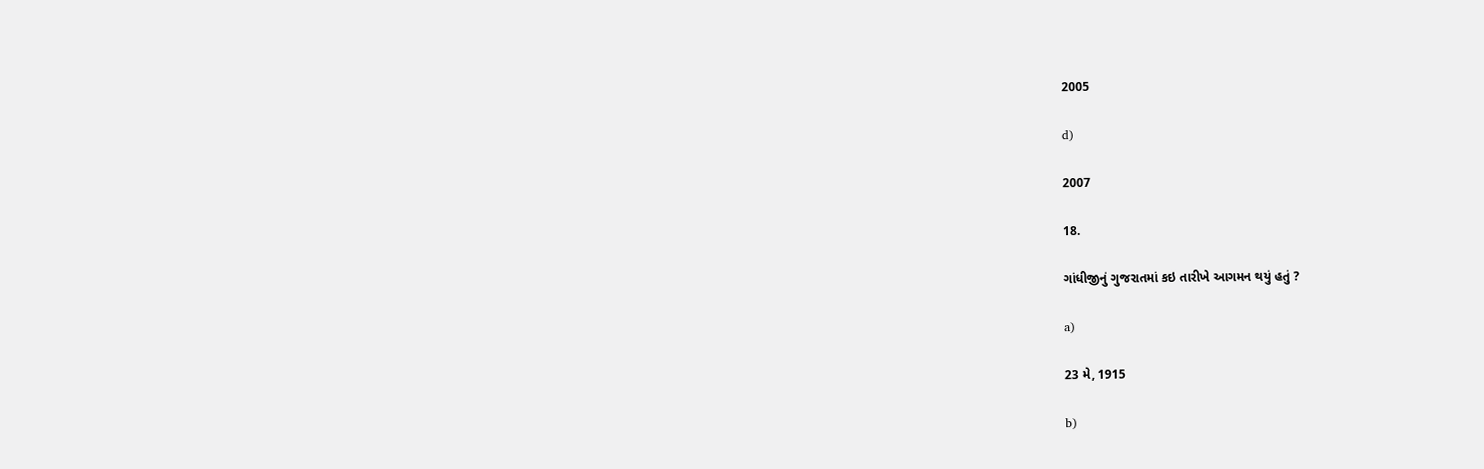2005

d)

2007

18.

ગાંધીજીનું ગુજરાતમાં કઇ તારીખે આગમન થયું હતું ?

a)

23 મે, 1915

b)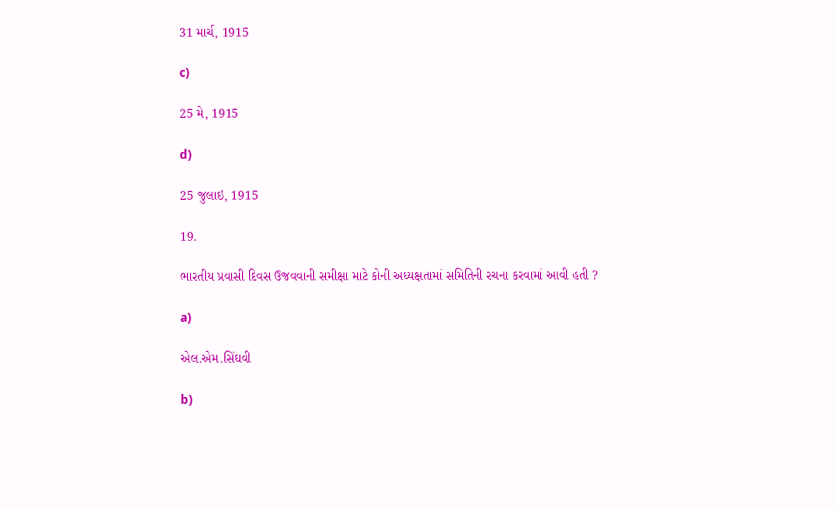31 માર્ચ, 1915

c)

25 મે, 1915

d)

25 જુલાઇ, 1915

19.

ભારતીય પ્રવાસી દિવસ ઉજવવાની સમીક્ષા માટે કોની અધ્યક્ષતામાં સમિતિની રચના કરવામાં આવી હતી ?

a)

એલ.એમ.સિંઘવી

b)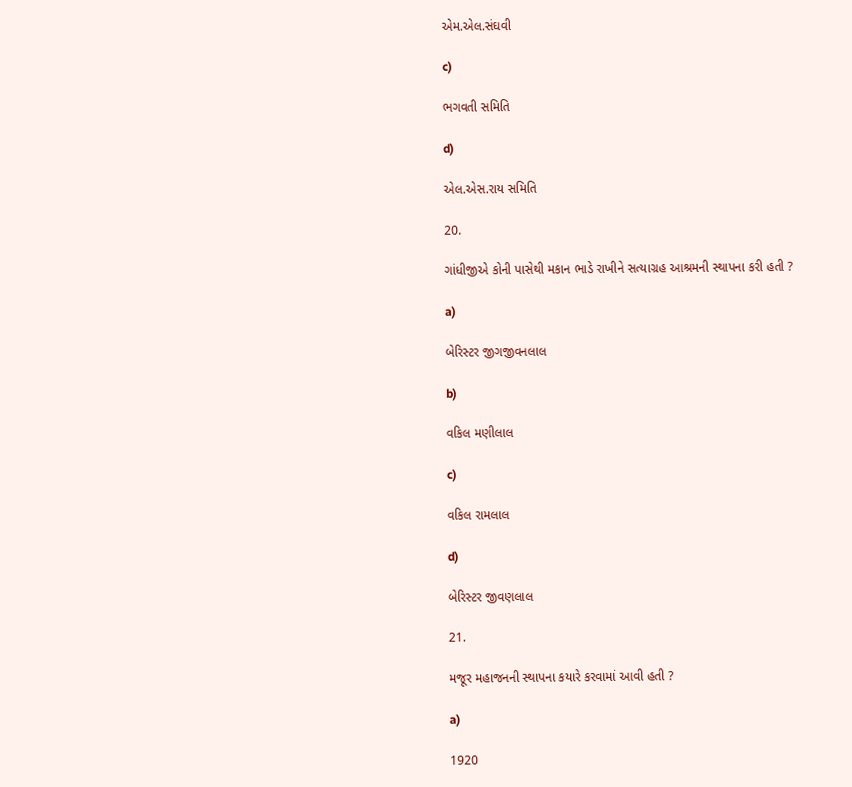એમ.એલ.સંઘવી

c)

ભગવતી સમિતિ

d)

એલ.એસ.રાય સમિતિ

20.

ગાંધીજીએ કોની પાસેથી મકાન ભાડે રાખીને સત્યાગ્રહ આશ્રમની સ્થાપના કરી હતી ?

a)

બેરિસ્ટર જીગજીવનલાલ

b)

વકિલ મણીલાલ

c)

વકિલ રામલાલ

d)

બેરિસ્ટર જીવણલાલ

21.

મજૂર મહાજનની સ્થાપના કયારે કરવામાં આવી હતી ?

a)

1920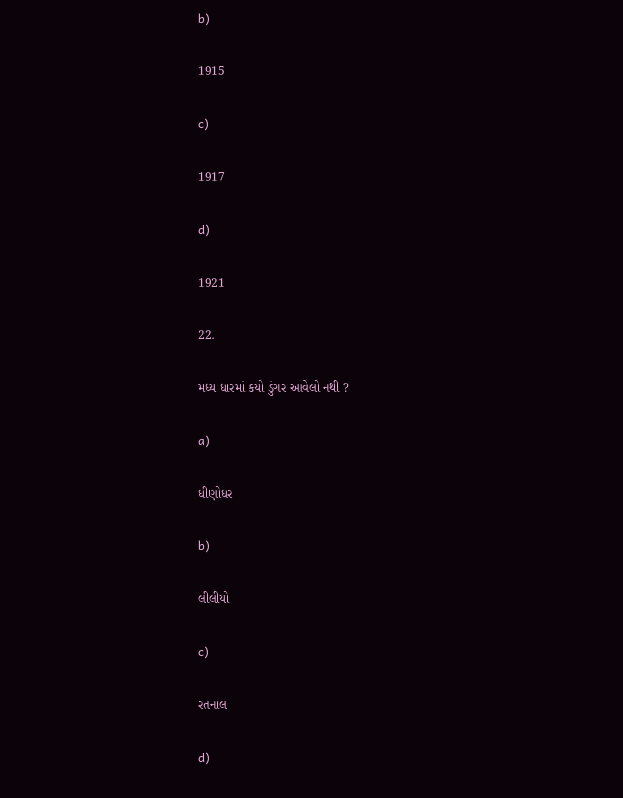b)

1915

c)

1917

d)

1921

22.

મધ્ય ધારમાં કયો ડુંગર આવેલો નથી ?

a)

ધીણોધર

b)

લીલીયો

c)

રતનાલ

d)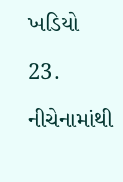ખડિયો

23.

નીચેનામાંથી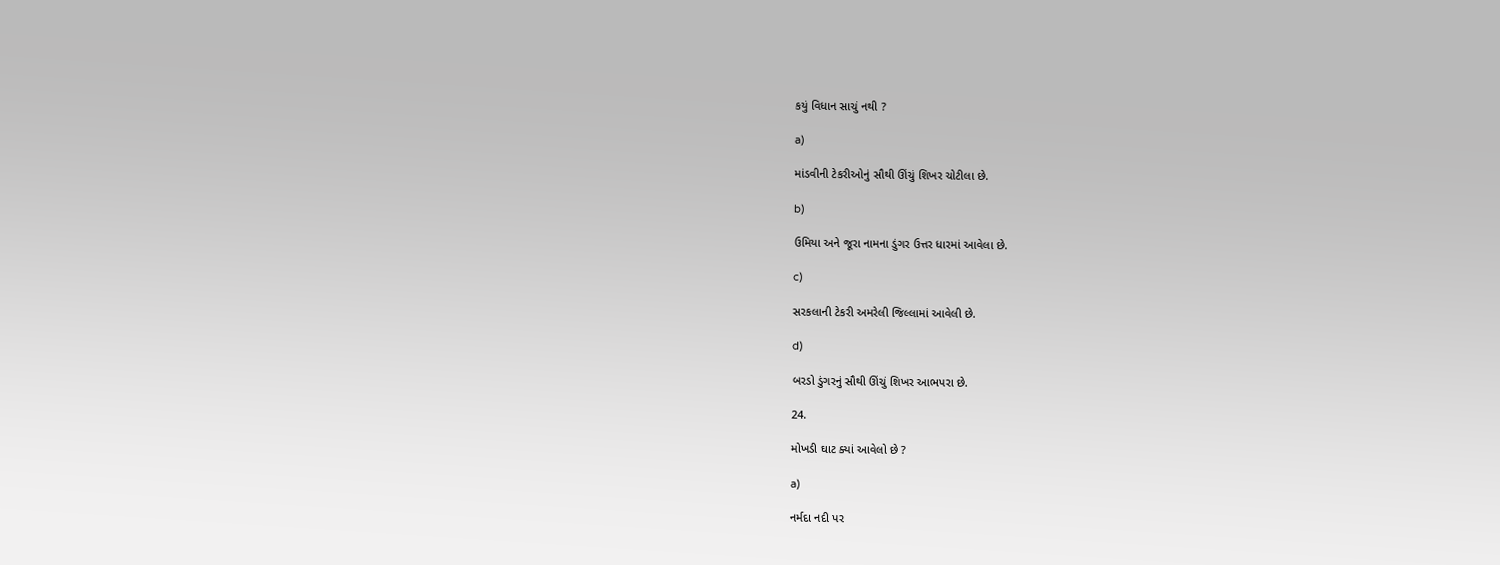કયું વિધાન સાચું નથી ?

a)

માંડવીની ટેકરીઓનું સૌથી ઊંચું શિખર ચોટીલા છે.

b)

ઉમિયા અને જૂરા નામના ડુંગર ઉત્તર ધારમાં આવેલા છે.

c)

સરકલાની ટેકરી અમરેલી જિલ્લામાં આવેલી છે.

d)

બરડો ડુંગરનું સૌથી ઊંચું શિખર આભપરા છે.

24.

મોખડી ઘાટ ક્યાં આવેલો છે ?

a)

નર્મદા નદી પર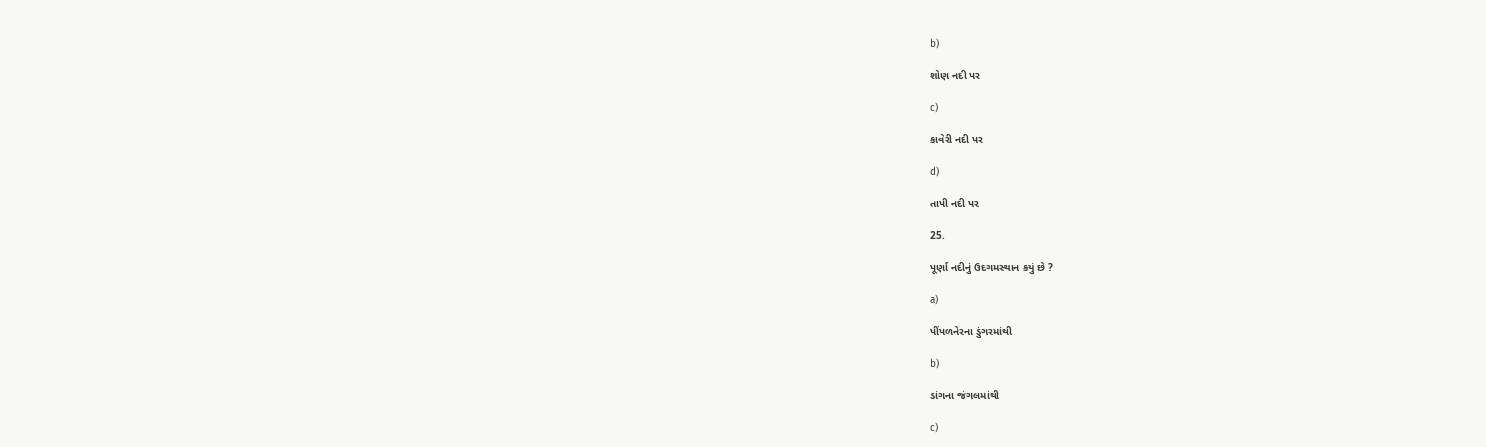b)

શોણ નદી પર

c)

કાવેરી નદી પર

d)

તાપી નદી પર

25.

પૂર્ણા નદીનું ઉદગમસ્થાન કયું છે ?

a)

પીંપળનેરના ડુંગરમાંથી

b)

ડાંગના જંગલમાંથી

c)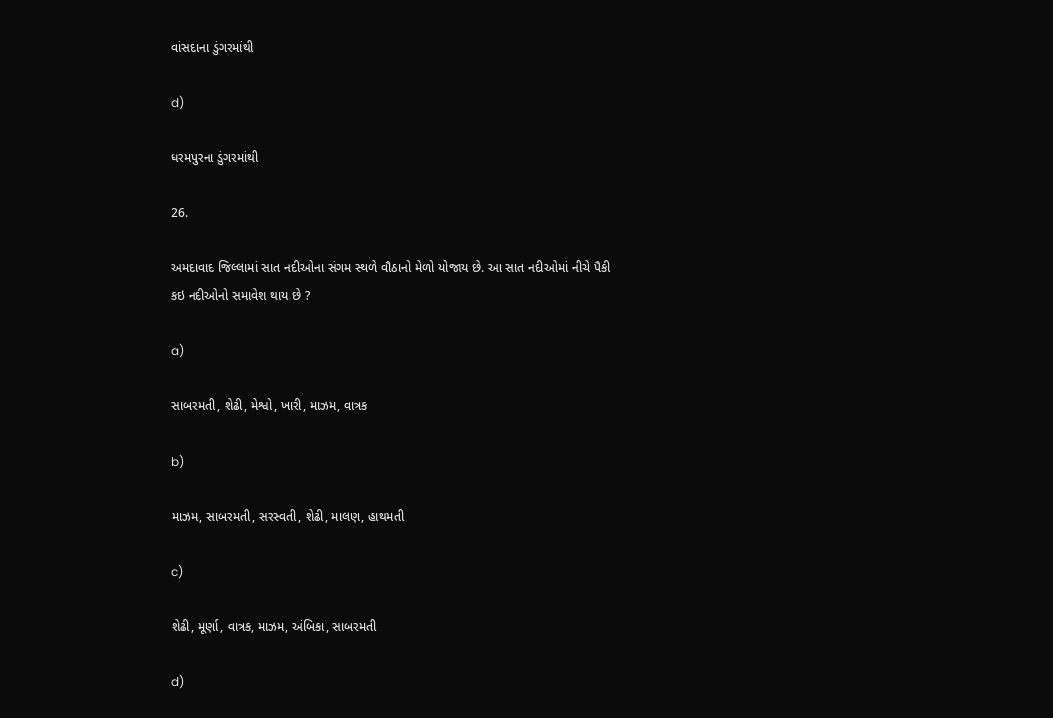વાંસદાના ડુંગરમાંથી

d)

ધરમપુરના ડુંગરમાંથી

26.

અમદાવાદ જિલ્લામાં સાત નદીઓના સંગમ સ્થળે વૌઠાનો મેળો યોજાય છે. આ સાત નદીઓમાં નીચે પૈકી કઇ નદીઓનો સમાવેશ થાય છે ?

a)

સાબરમતી, શેઢી, મેશ્વો, ખારી, માઝમ, વાત્રક

b)

માઝમ, સાબરમતી, સરસ્વતી, શેઢી, માલણ, હાથમતી

c)

શેઢી, મૂર્ણા, વાત્રક, માઝમ, અંબિકા, સાબરમતી

d)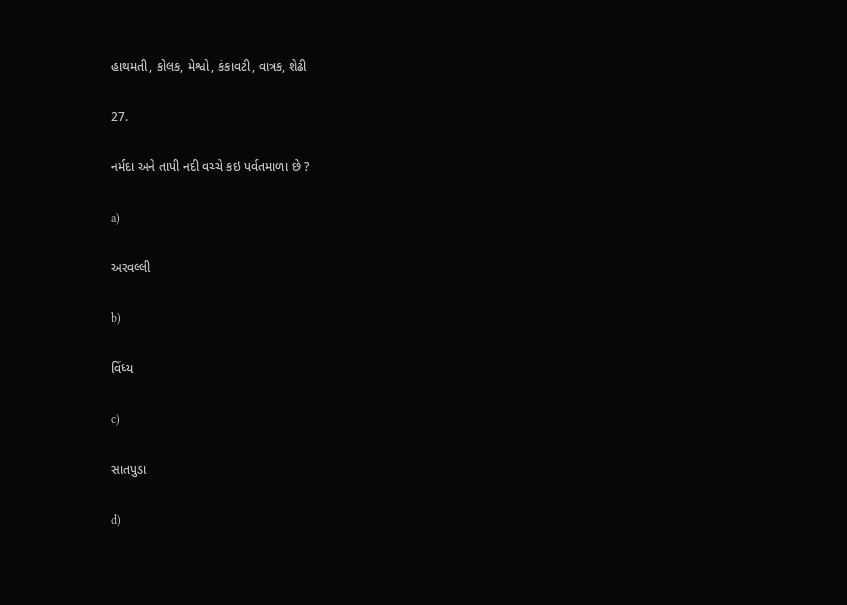હાથમતી, કોલક, મેશ્વો, કંકાવટી, વાત્રક, શેઢી

27.

નર્મદા અને તાપી નદી વચ્ચે કઇ પર્વતમાળા છે ?

a)

અરવલ્લી

b)

વિંધ્ય

c)

સાતપુડા

d)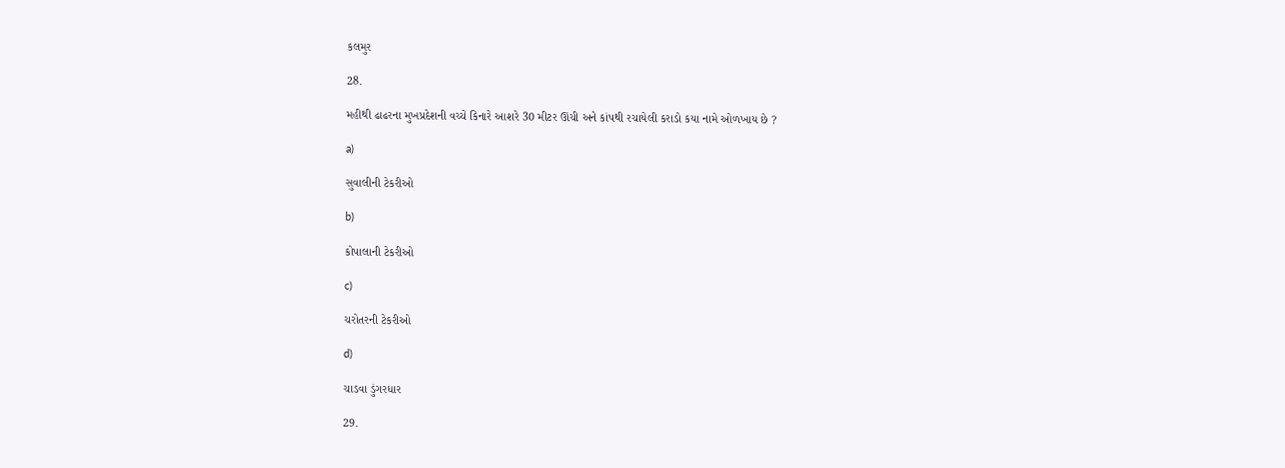કલમુર

28.

મહીથી ઢાઢરના મુખપ્રદેશની વચ્ચે કિનારે આશરે 30 મીટર ઊંચી અને કાંપથી રચાયેલી કરાડો કયા નામે ઓળખાય છે ?

a)

સુવાલીની ટેકરીઓ

b)

કોપાલાની ટેકરીઓ

c)

ચરોતરની ટેકરીઓ

d)

ચાડવા ડુંગરધાર

29.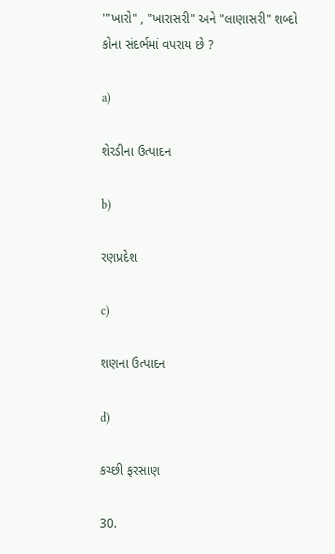'"ખારો" , "ખારાસરી" અને "લાણાસરી" શબ્દો કોના સંદર્ભમાં વપરાય છે ?

a)

શેરડીના ઉત્પાદન

b)

રણપ્રદેશ

c)

શણના ઉત્પાદન

d)

કચ્છી ફરસાણ

30.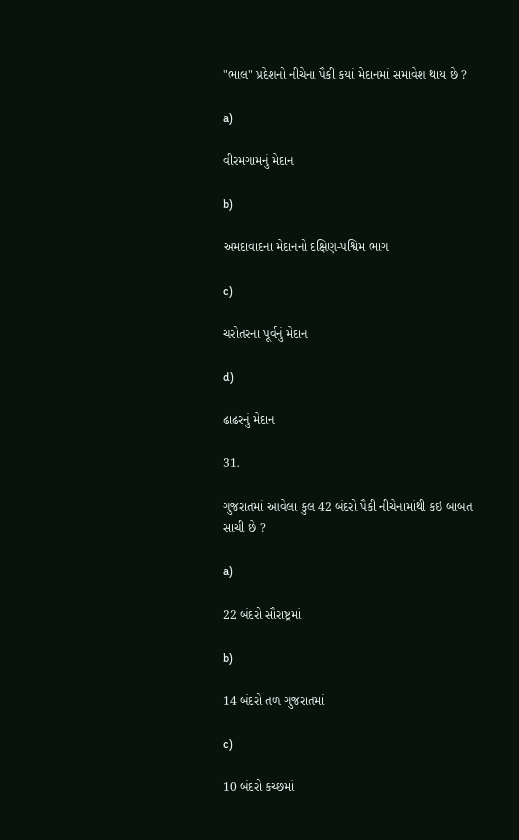"ભાલ" પ્રદેશનો નીચેના પૈકી કયાં મેદાનમાં સમાવેશ થાય છે ?

a)

વીરમગામનું મેદાન

b)

અમદાવાદના મેદાનનો દક્ષિણ-પશ્વિમ ભાગ

c)

ચરોતરના પૂર્વનું મેદાન

d)

ઢાઢરનું મેદાન

31.

ગુજરાતમાં આવેલા કુલ 42 બંદરો પૈકી નીચેનામાંથી કઇ બાબત સાચી છે ?

a)

22 બંદરો સૌરાષ્ટ્રમાં

b)

14 બંદરો તળ ગુજરાતમાં

c)

10 બંદરો કચ્છમાં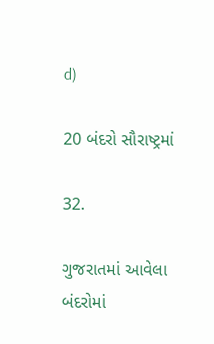d)

20 બંદરો સૌરાષ્ટ્રમાં

32.

ગુજરાતમાં આવેલા બંદરોમાં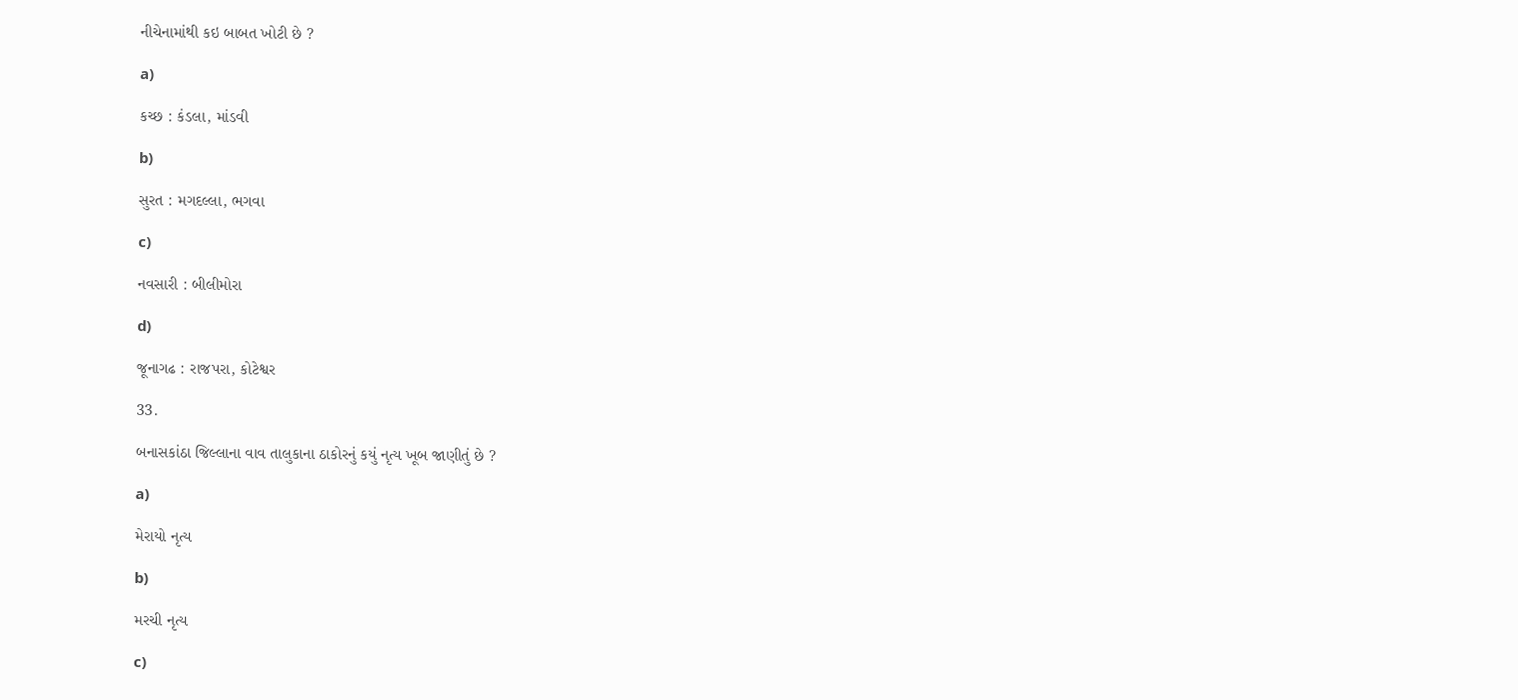નીચેનામાંથી કઇ બાબત ખોટી છે ?

a)

કચ્છ : કંડલા, માંડવી

b)

સુરત : મગદલ્લા, ભગવા

c)

નવસારી : બીલીમોરા

d)

જૂનાગઢ : રાજપરા, કોટેશ્વર

33.

બનાસકાંઠા જિલ્લાના વાવ તાલુકાના ઠાકોરનું કયું નૃત્ય ખૂબ જાણીતું છે ?

a)

મેરાયો નૃત્ય

b)

મરચી નૃત્ય

c)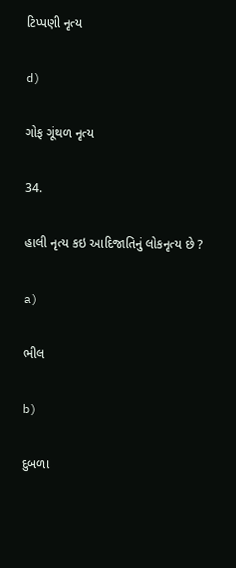ટિપ્પણી નૃત્ય

d)

ગોફ ગૂંથળ નૃત્ય

34.

હાલી નૃત્ય કઇ આદિજાતિનું લોકનૃત્ય છે ?

a)

ભીલ

b)

દુબળા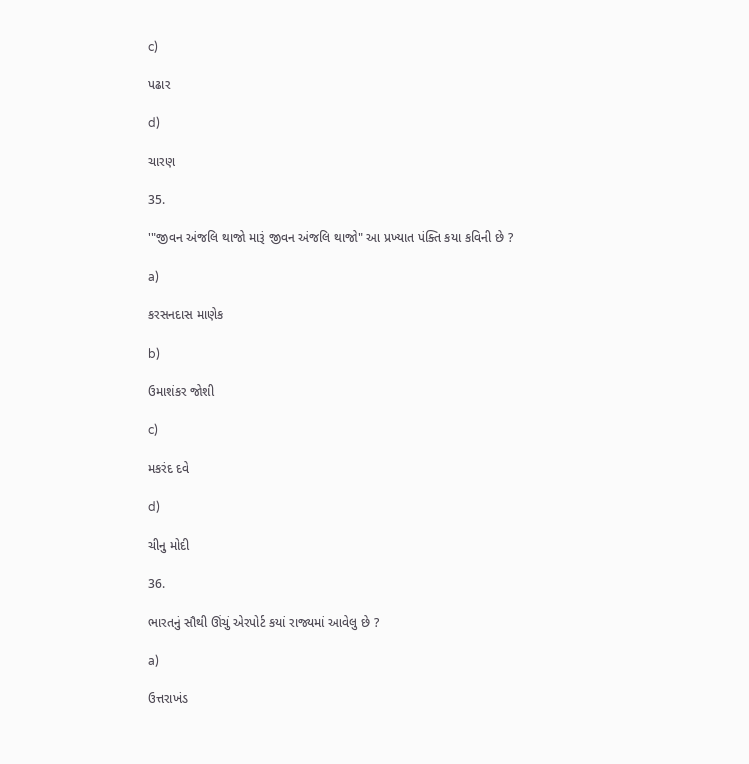c)

પઢાર

d)

ચારણ

35.

'"જીવન અંજલિ થાજો મારૂં જીવન અંજલિ થાજો" આ પ્રખ્યાત પંક્તિ કયા કવિની છે ?

a)

કરસનદાસ માણેક

b)

ઉમાશંકર જોશી

c)

મકરંદ દવે

d)

ચીનુ મોદી

36.

ભારતનું સૌથી ઊંચું એરપોર્ટ કયાં રાજ્યમાં આવેલુ છે ?

a)

ઉત્તરાખંડ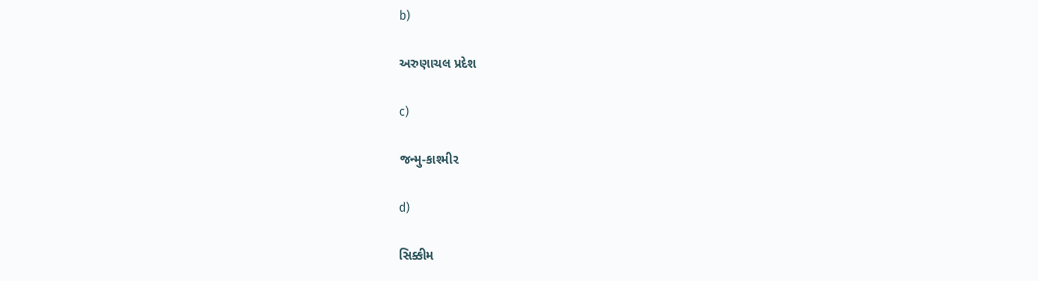b)

અરુણાચલ પ્રદેશ

c)

જન્મુ-કાશ્મીર

d)

સિક્કીમ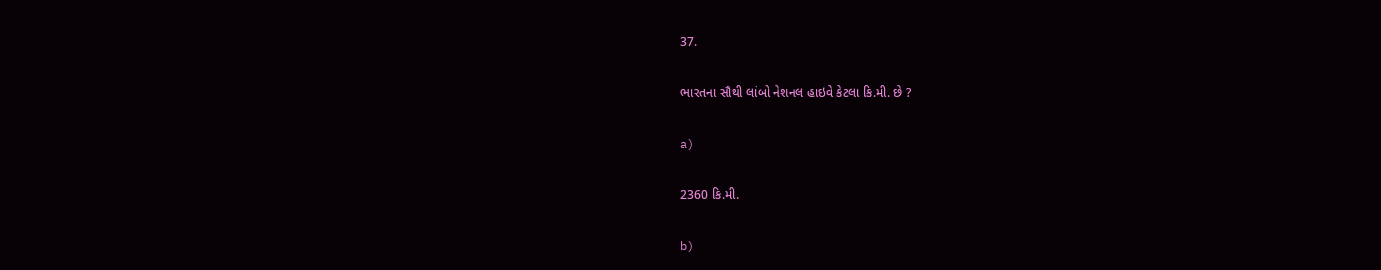37.

ભારતના સૌથી લાંબો નેશનલ હાઇવે કેટલા કિ.મી. છે ?

a)

2360 કિ.મી.

b)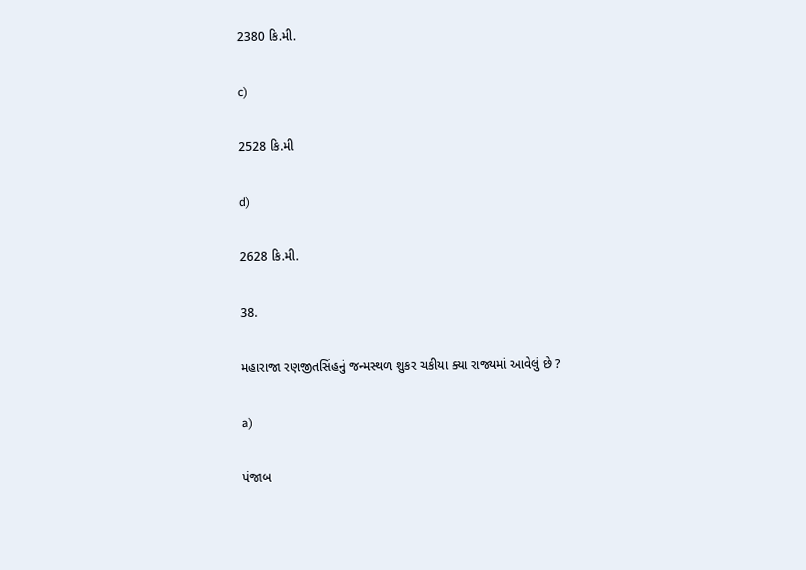2380 કિ.મી.

c)

2528 કિ.મી

d)

2628 કિ.મી.

38.

મહારાજા રણજીતસિંહનું જન્મસ્થળ શુકર ચકીયા ક્યા રાજ્યમાં આવેલું છે ?

a)

પંજાબ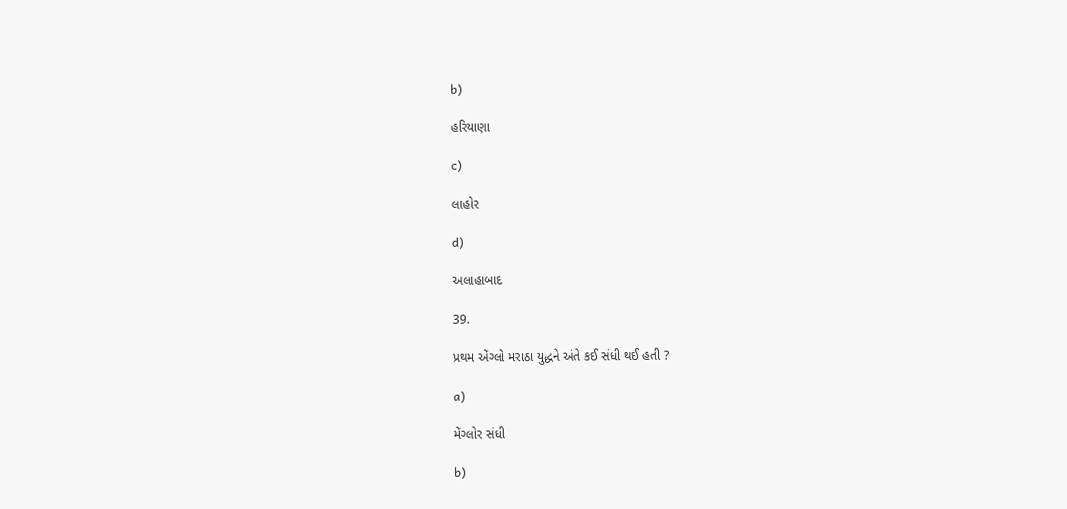b)

હરિયાણા

c)

લાહોર

d)

અલાહાબાદ

39.

પ્રથમ એંગ્લો મરાઠા યુદ્ધને અંતે કઈ સંધી થઈ હતી ?

a)

મેંગ્લોર સંધી

b)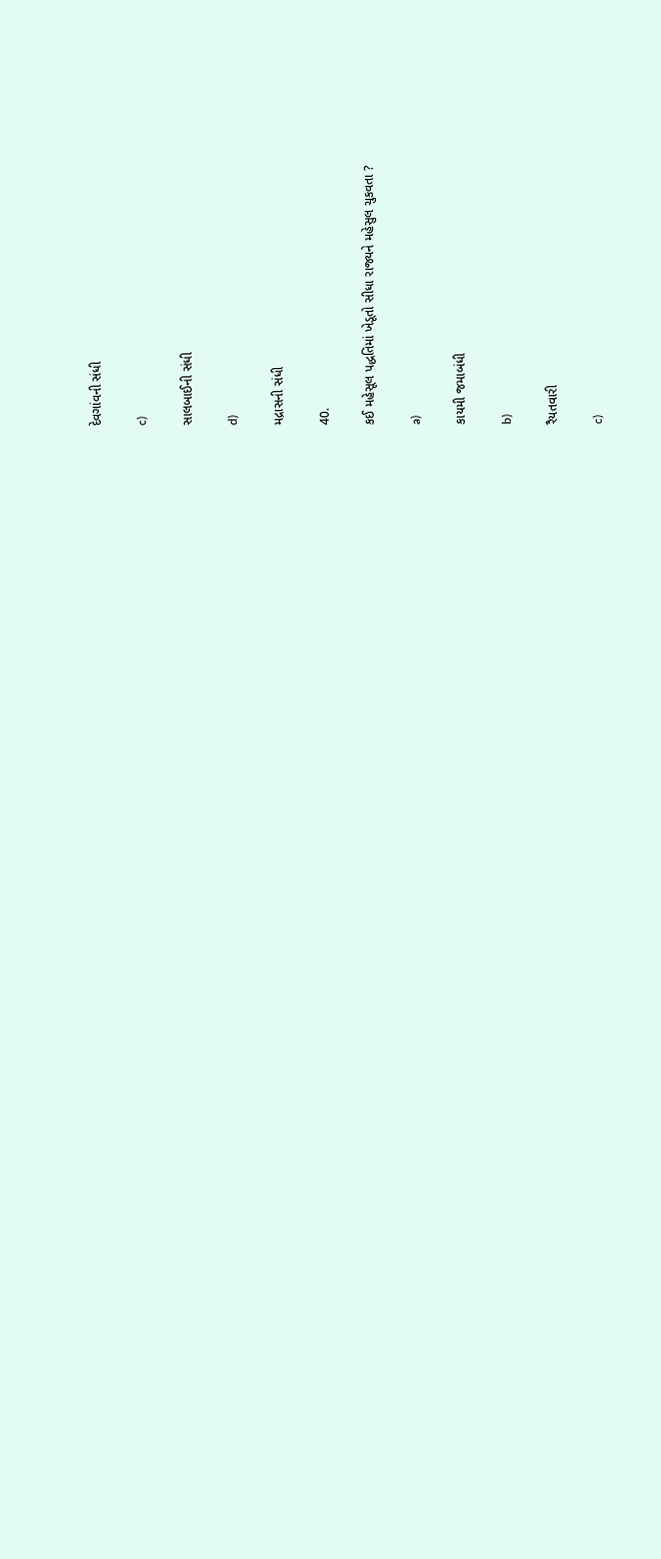દેવગાંવની સંધી

c)

સાલબાઈની સંધી

d)

મદ્રાસની સંધી

40.

કઈ મહેસૂલ પદ્ધતિમાં ખેડૂતો સીધા રાજ્યને મહેસુલ ચુકવતા ?

a)

કાયમી જમાબંધી

b)

રૈયતવારી

c)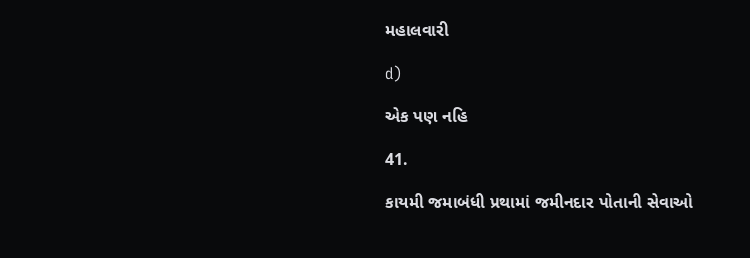મહાલવારી

d)

એક પણ નહિ

41.

કાયમી જમાબંધી પ્રથામાં જમીનદાર પોતાની સેવાઓ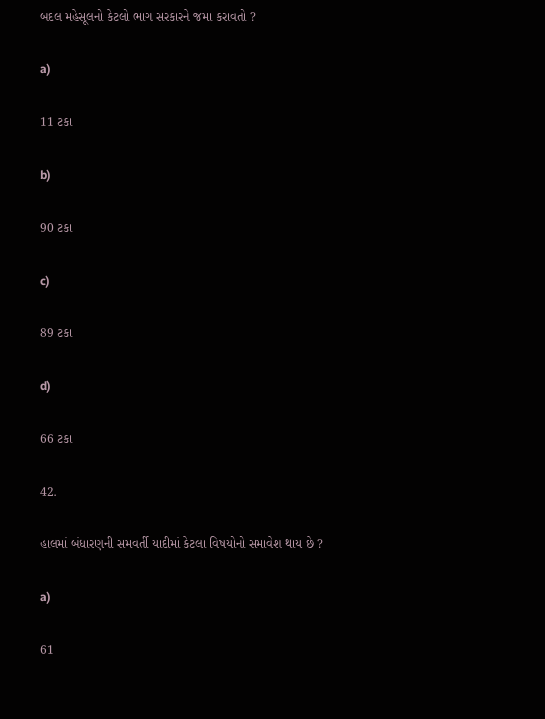બદલ મહેસૂલનો કેટલો ભાગ સરકારને જમા કરાવતો ?

a)

11 ટકા

b)

90 ટકા

c)

89 ટકા

d)

66 ટકા

42.

હાલમાં બંધારણની સમવર્તી યાદીમાં કેટલા વિષયોનો સમાવેશ થાય છે ?

a)

61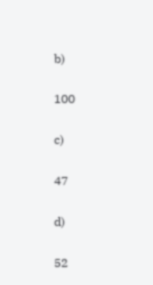b)

100

c)

47

d)

52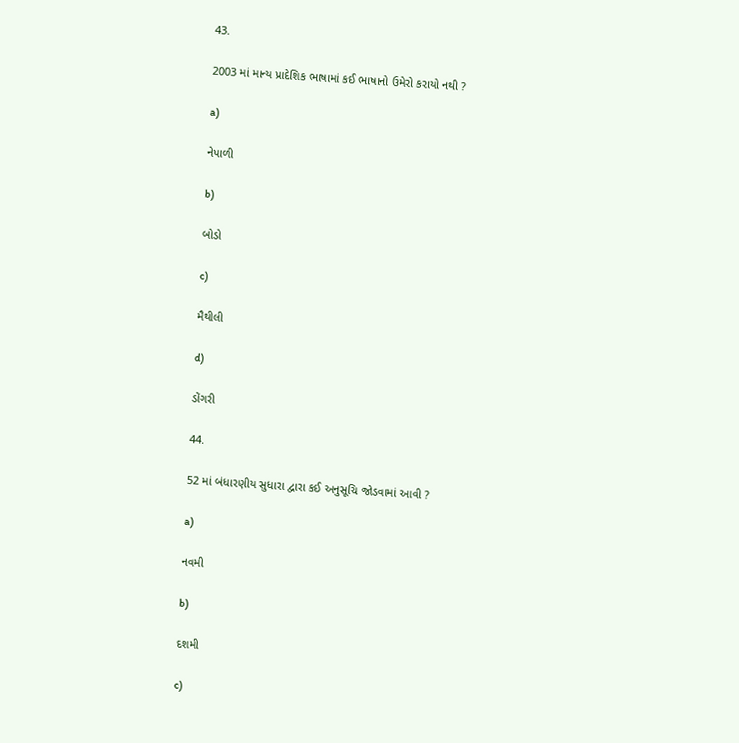43.

2003 માં માન્ય પ્રાદેશિક ભાષામાં કઈ ભાષાનો ઉમેરો કરાયો નથી ?

a)

નેપાળી

b)

બોડો

c)

મૈથીલી

d)

ડોંગરી

44.

52 માં બંધારણીય સુધારા દ્વારા કઈ અનુસૂચિ જોડવામાં આવી ?

a)

નવમી

b)

દશમી

c)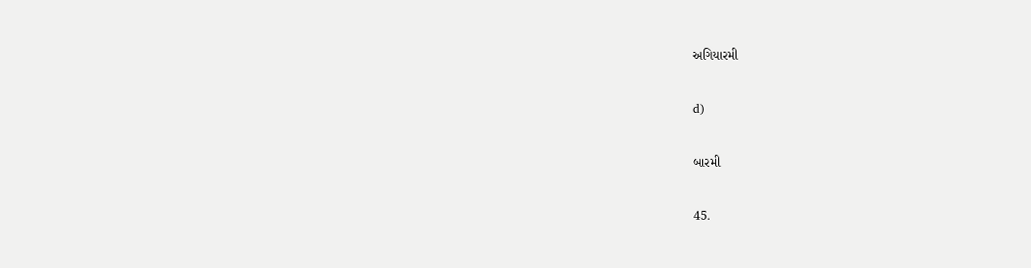અગિયારમી

d)

બારમી

45.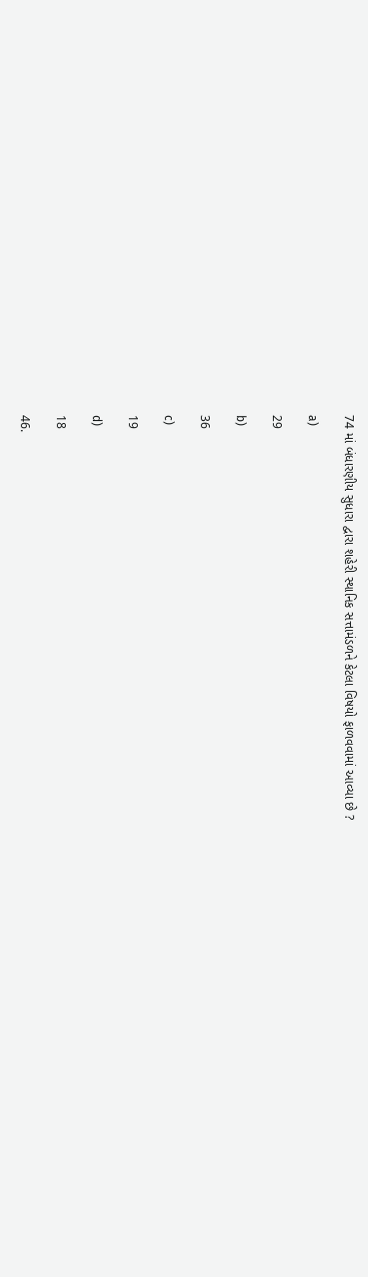74 માં બંધારણીય સુધારા દ્વારા શહેરી સ્થાનિક સત્તામંડળને કેટલા વિષયો ફાળવવામાં આવ્યા છે ?

a)

29

b)

36

c)

19

d)

18

46.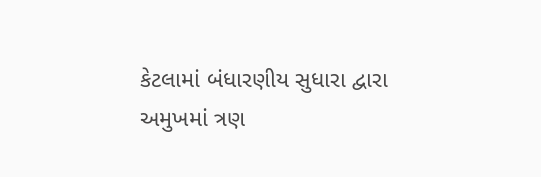કેટલામાં બંધારણીય સુધારા દ્વારા અમુખમાં ત્રણ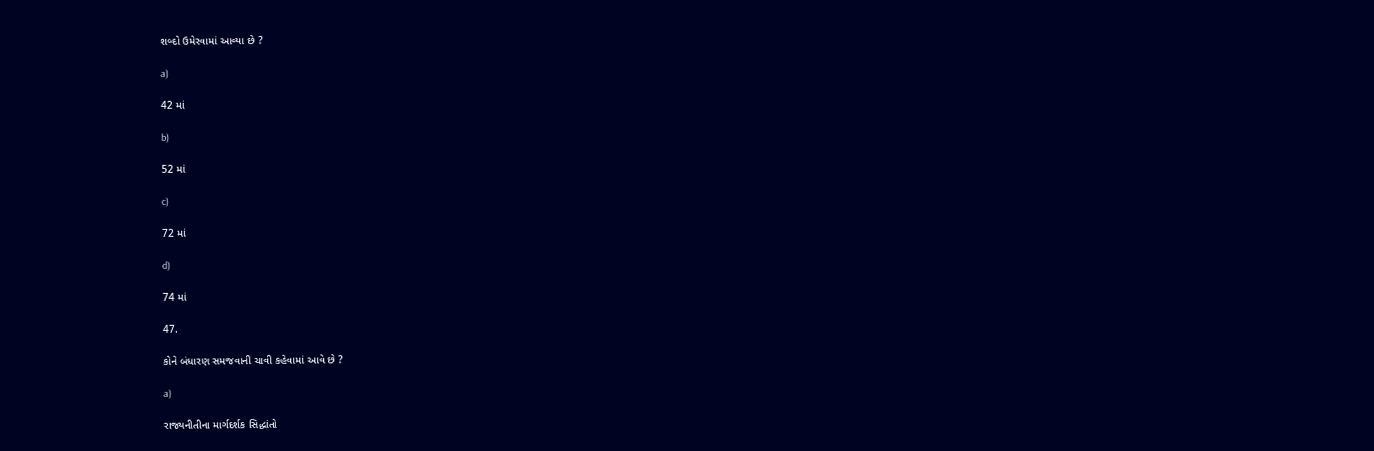શબ્દો ઉમેરવામાં આવ્યા છે ?

a)

42 માં

b)

52 માં

c)

72 માં

d)

74 માં

47.

કોને બંધારણ સમજવાની ચાવી કહેવામાં આવે છે ?

a)

રાજ્યનીતીના માર્ગદર્શક સિદ્ધાંતો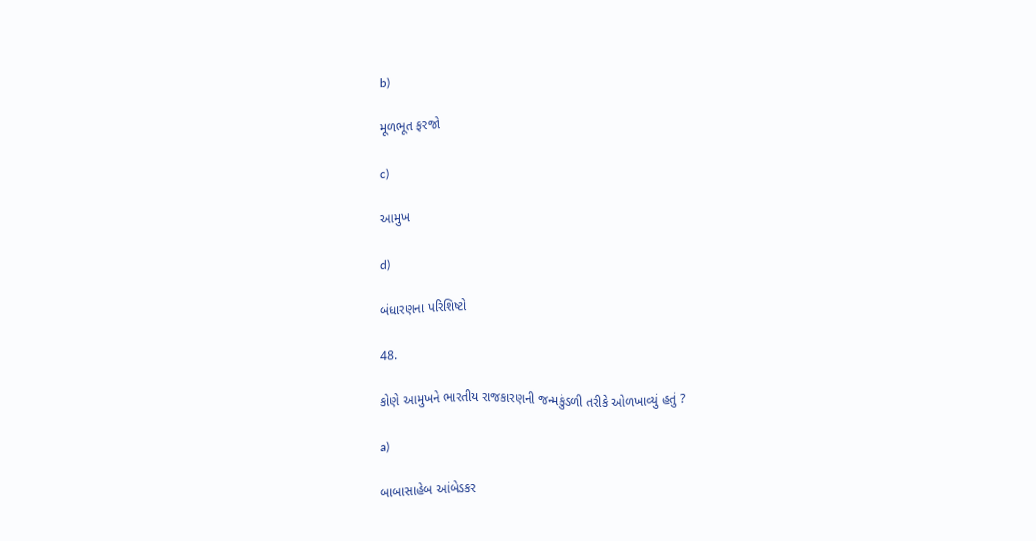b)

મૂળભૂત ફરજો

c)

આમુખ

d)

બંધારણના પરિશિષ્ટો

48.

કોણે આમુખને ભારતીય રાજકારણની જન્મકુંડળી તરીકે ઓળખાવ્યું હતું ?

a)

બાબાસાહેબ આંબેડકર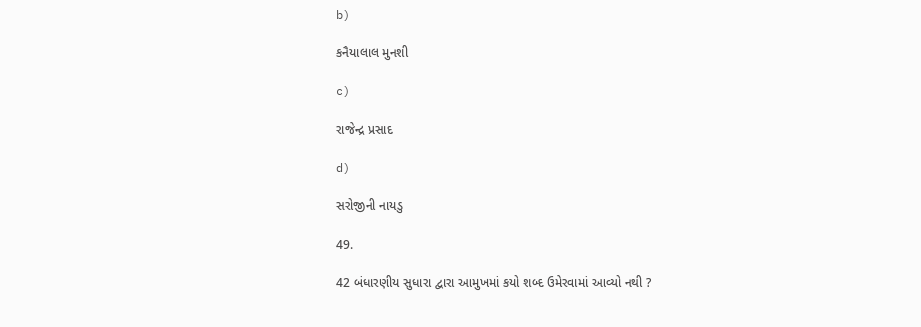b)

કનૈયાલાલ મુનશી

c)

રાજેન્દ્ર પ્રસાદ

d)

સરોજીની નાયડુ

49.

42 બંધારણીય સુધારા દ્વારા આમુખમાં કયો શબ્દ ઉમેરવામાં આવ્યો નથી ?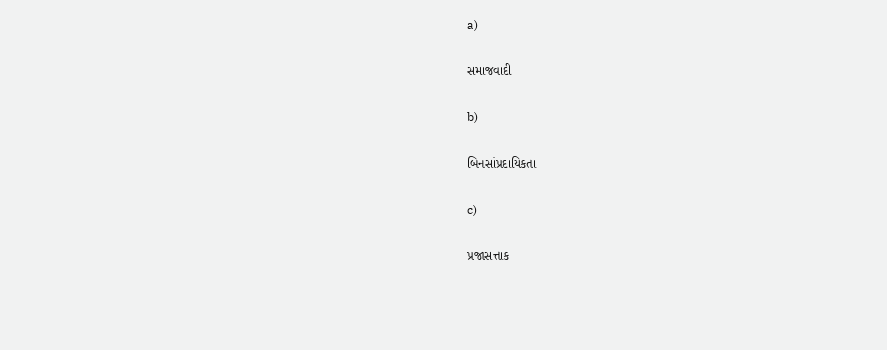a)

સમાજવાદી

b)

બિનસાંપ્રદાયિકતા

c)

પ્રજાસત્તાક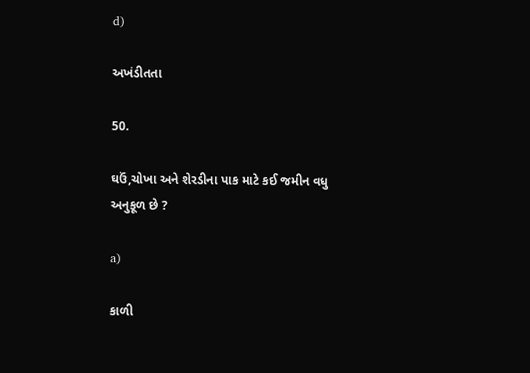d)

અખંડીતતા

50.

ઘઉં,ચોખા અને શેરડીના પાક માટે કઈ જમીન વધુ અનુકૂળ છે ?

a)

કાળી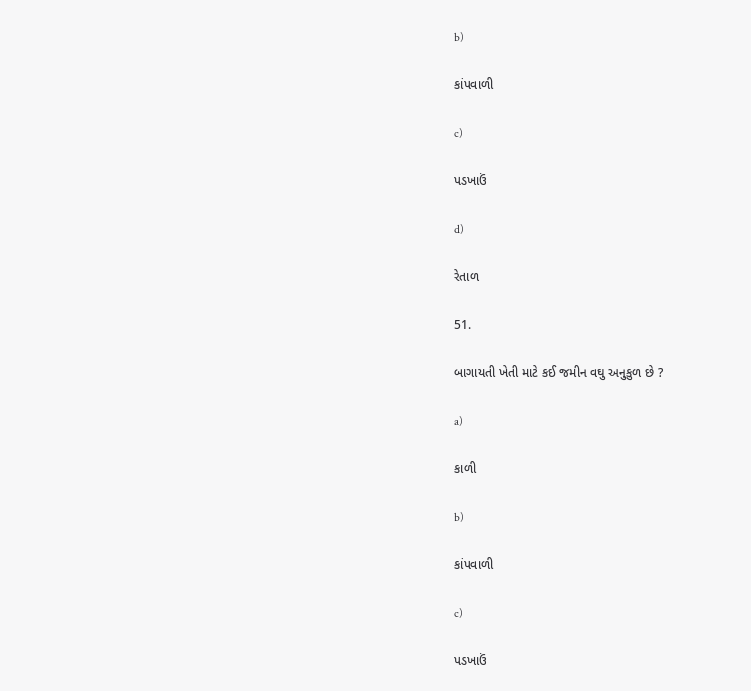b)

કાંપવાળી

c)

પડખાઉં

d)

રેતાળ

51.

બાગાયતી ખેતી માટે કઈ જમીન વઘુ અનુકુળ છે ?

a)

કાળી

b)

કાંપવાળી

c)

પડખાઉં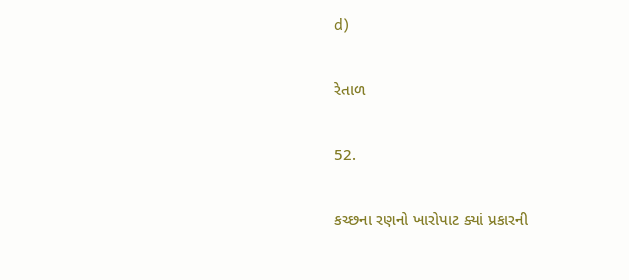d)

રેતાળ

52.

કચ્છના રણનો ખારોપાટ ક્યાં પ્રકારની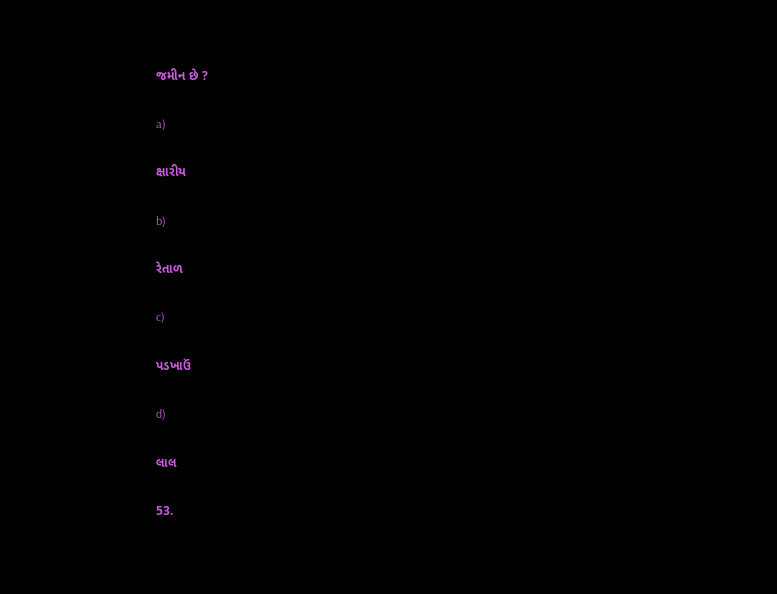જમીન છે ?

a)

ક્ષારીય

b)

રેતાળ

c)

પડખાઉં

d)

લાલ

53.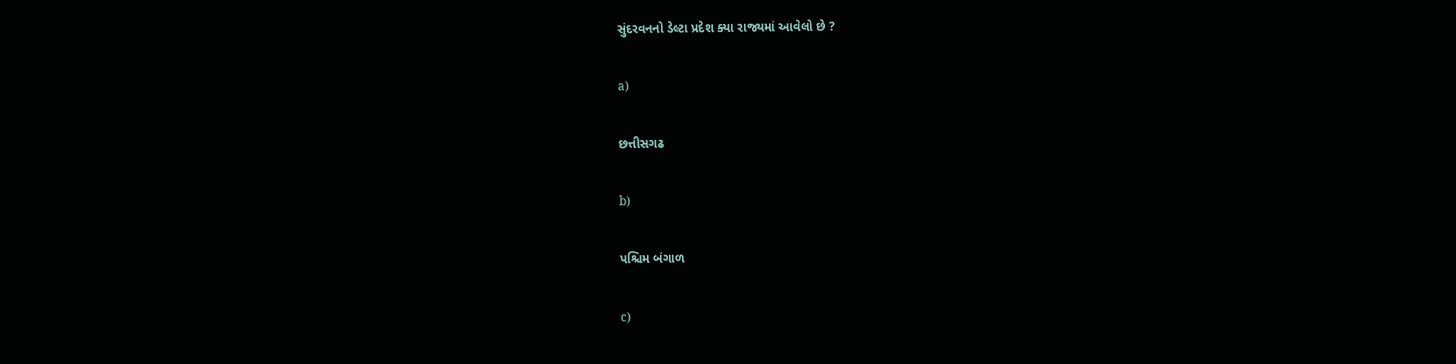સુંદરવનનો ડેલ્ટા પ્રદેશ ક્યા રાજ્યમાં આવેલો છે ?

a)

છત્તીસગઢ

b)

પશ્ચિમ બંગાળ

c)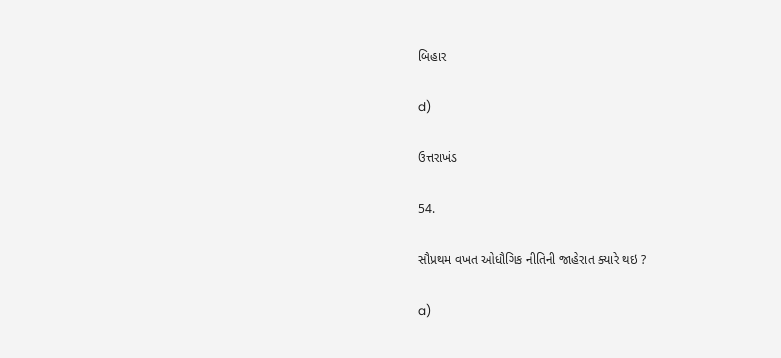બિહાર

d)

ઉત્તરાખંડ

54.

સૌપ્રથમ વખત ઓધૌગિક નીતિની જાહેરાત ક્યારે થઇ ?

a)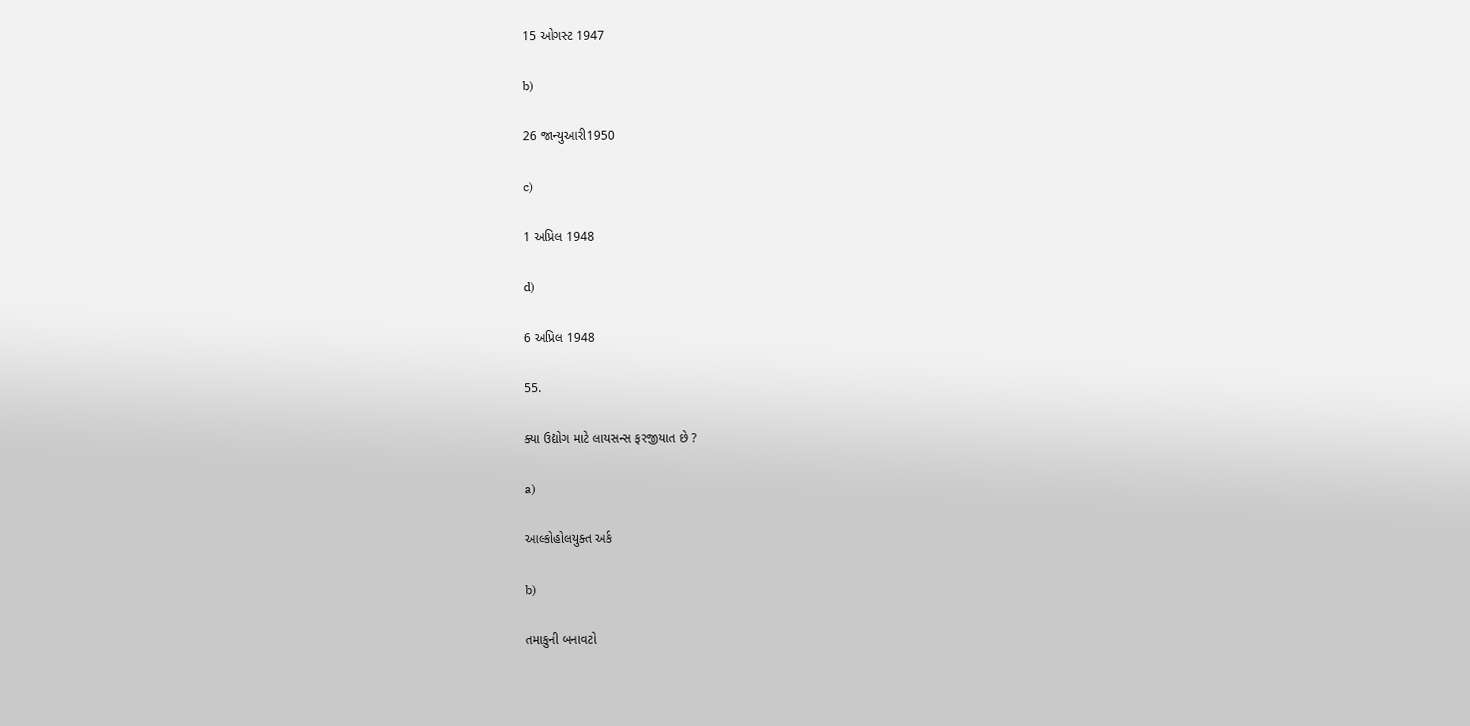15 ઓગસ્ટ 1947

b)

26 જાન્યુઆરી1950

c)

1 અપ્રિલ 1948

d)

6 અપ્રિલ 1948

55.

ક્યા ઉદ્યોગ માટે લાયસન્સ ફરજીયાત છે ?

a)

આલ્કોહોલયુક્ત અર્ક

b)

તમાકુની બનાવટો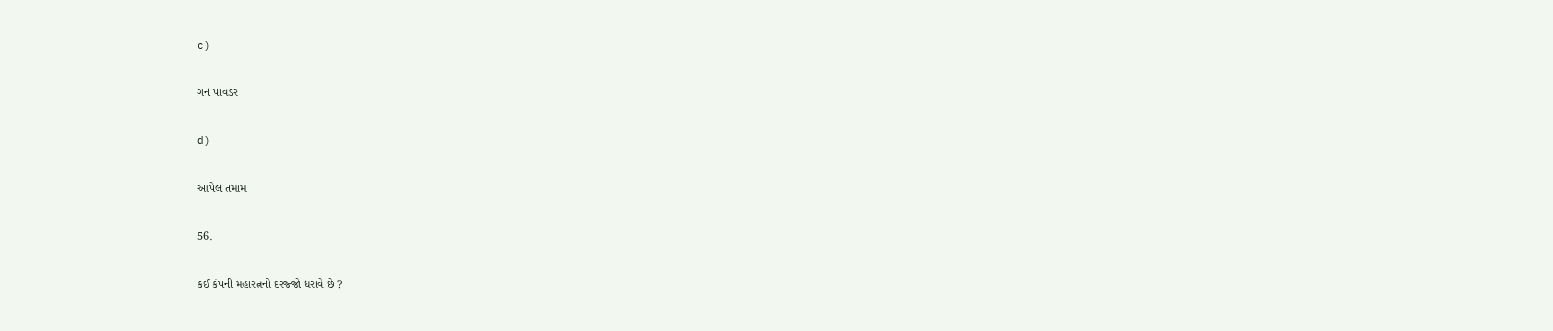c)

ગન પાવડર

d)

આપેલ તમામ

56.

કઈ કંપની મહારત્નનો દરજ્જો ધરાવે છે ?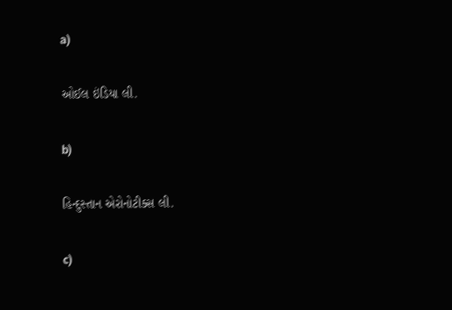a)

ઓઈલ ઇંડિયા લી.

b)

હિન્દુસ્તાન એરોનોટીક્સ લી.

c)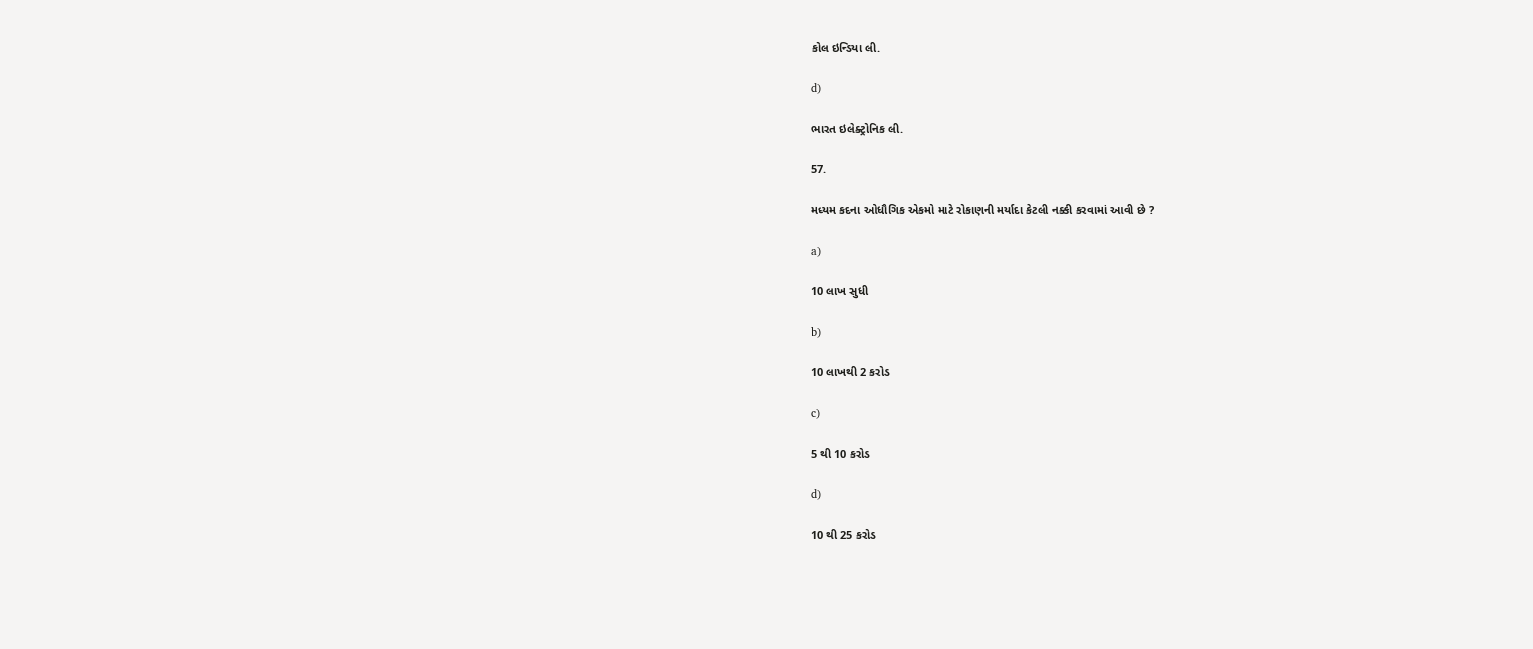કોલ ઇન્ડિયા લી.

d)

ભારત ઇલેક્ટ્રોનિક લી.

57.

મધ્યમ કદના ઓધૌગિક એકમો માટે રોકાણની મર્યાદા કેટલી નક્કી કરવામાં આવી છે ?

a)

10 લાખ સુધી

b)

10 લાખથી 2 કરોડ

c)

5 થી 10 કરોડ

d)

10 થી 25 કરોડ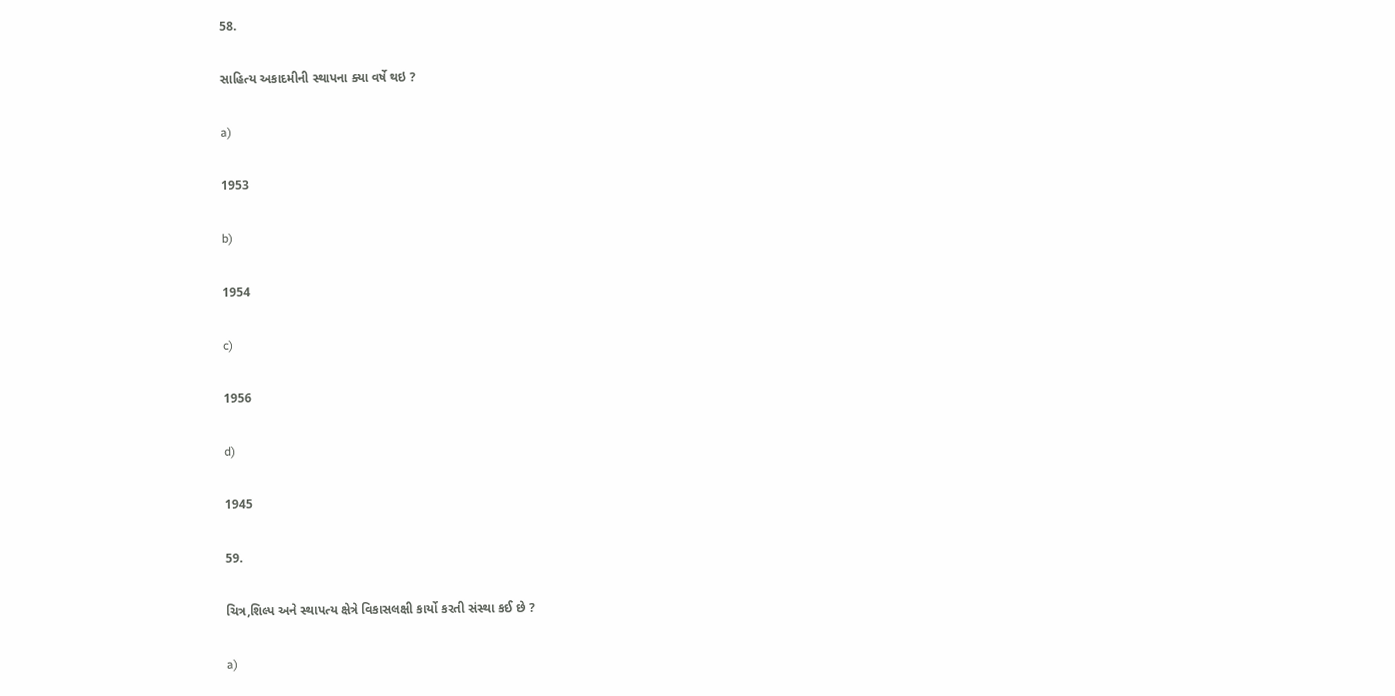58.

સાહિત્ય અકાદમીની સ્થાપના ક્યા વર્ષે થઇ ?

a)

1953

b)

1954

c)

1956

d)

1945

59.

ચિત્ર,શિલ્પ અને સ્થાપત્ય ક્ષેત્રે વિકાસલક્ષી કાર્યો કરતી સંસ્થા કઈ છે ?

a)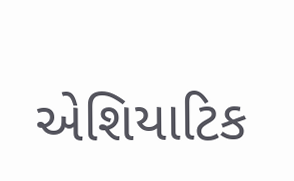એશિયાટિક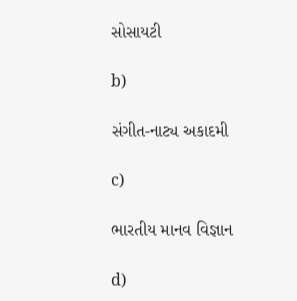સોસાયટી

b)

સંગીત-નાટ્ય અકાદમી

c)

ભારતીય માનવ વિજ્ઞાન

d)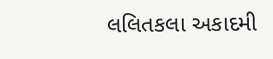લલિતકલા અકાદમી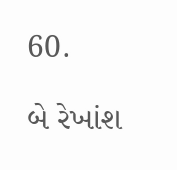60.

બે રેખાંશ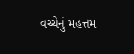વચ્ચેનું મહત્તમ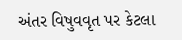અંતર વિષુવવૃત પર કેટલા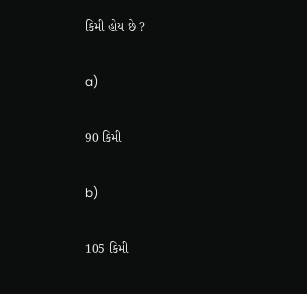કિમી હોય છે ?

a)

90 કિમી

b)

105 કિમી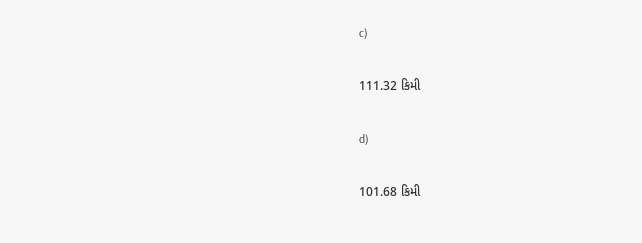c)

111.32 કિમી

d)

101.68 કિમી